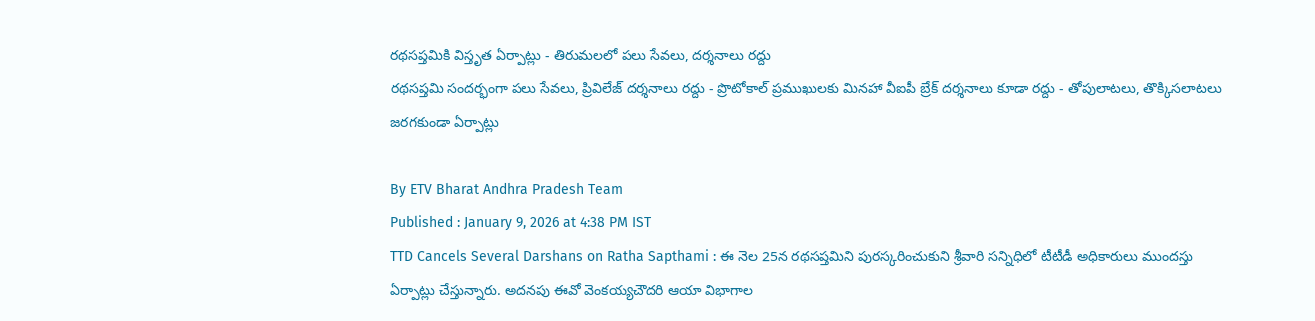రథసప్తమికి విస్తృత ఏర్పాట్లు - తిరుమలలో పలు సేవలు, దర్శనాలు రద్దు
రథసప్తమి సందర్భంగా పలు సేవలు, ప్రివిలేజ్ దర్శనాలు రద్దు - ప్రొటోకాల్ ప్రముఖులకు మినహా వీఐపీ బ్రేక్ దర్శనాలు కూడా రద్దు - తోపులాటలు, తొక్కిసలాటలు జరగకుండా ఏర్పాట్లు

By ETV Bharat Andhra Pradesh Team
Published : January 9, 2026 at 4:38 PM IST
TTD Cancels Several Darshans on Ratha Sapthami : ఈ నెల 25న రథసప్తమిని పురస్కరించుకుని శ్రీవారి సన్నిధిలో టీటీడీ అధికారులు ముందస్తు ఏర్పాట్లు చేస్తున్నారు. అదనపు ఈవో వెంకయ్యచౌదరి ఆయా విభాగాల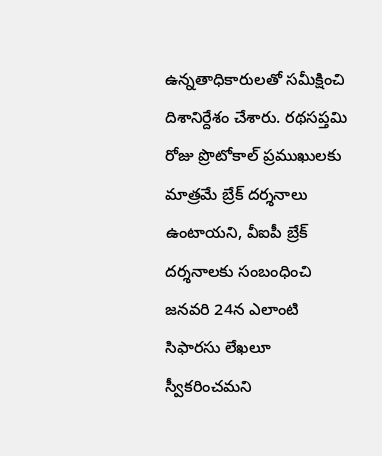ఉన్నతాధికారులతో సమీక్షించి దిశానిర్దేశం చేశారు. రథసప్తమి రోజు ప్రొటోకాల్ ప్రముఖులకు మాత్రమే బ్రేక్ దర్శనాలు ఉంటాయని, వీఐపీ బ్రేక్ దర్శనాలకు సంబంధించి జనవరి 24న ఎలాంటి సిఫారసు లేఖలూ స్వీకరించమని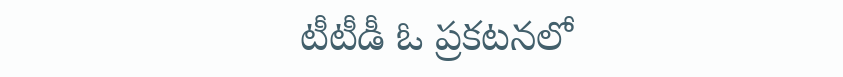టీటీడీ ఓ ప్రకటనలో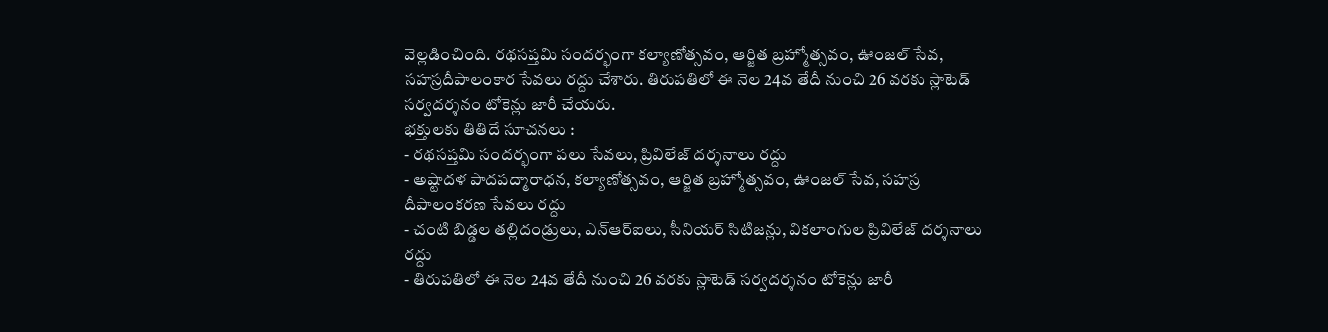వెల్లడించింది. రథసప్తమి సందర్భంగా కల్యాణోత్సవం, ఆర్జిత బ్రహ్మోత్సవం, ఊంజల్ సేవ, సహస్రదీపాలంకార సేవలు రద్దు చేశారు. తిరుపతిలో ఈ నెల 24వ తేదీ నుంచి 26 వరకు స్లాటెడ్ సర్వదర్శనం టోకెన్లు జారీ చేయరు.
భక్తులకు తితిదే సూచనలు :
- రథసప్తమి సందర్భంగా పలు సేవలు, ప్రివిలేజ్ దర్శనాలు రద్దు
- అష్టాదళ పాదపద్మారాధన, కల్యాణోత్సవం, ఆర్జిత బ్రహ్మోత్సవం, ఊంజల్ సేవ, సహస్ర దీపాలంకరణ సేవలు రద్దు
- చంటి బిడ్డల తల్లిదండ్రులు, ఎన్ఆర్ఐలు, సీనియర్ సిటిజన్లు, వికలాంగుల ప్రివిలేజ్ దర్శనాలు రద్దు
- తిరుపతిలో ఈ నెల 24వ తేదీ నుంచి 26 వరకు స్లాటెడ్ సర్వదర్శనం టోకెన్లు జారీ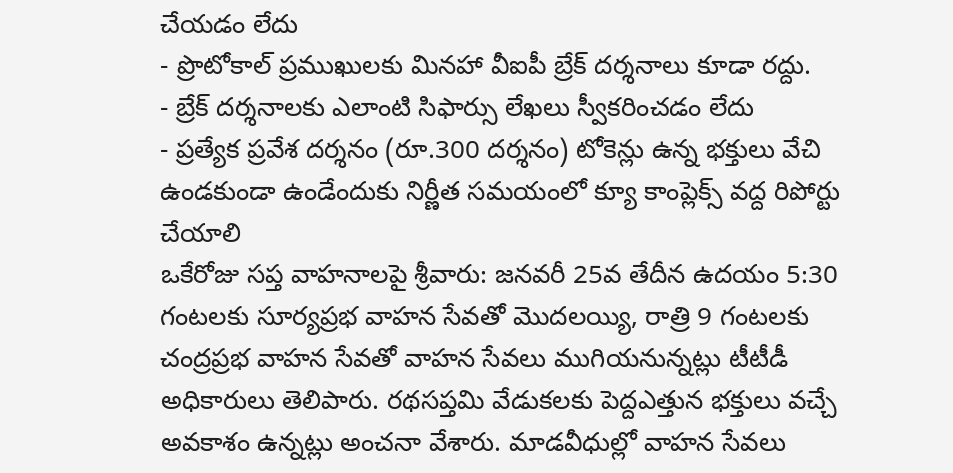చేయడం లేదు
- ప్రొటోకాల్ ప్రముఖులకు మినహా వీఐపీ బ్రేక్ దర్శనాలు కూడా రద్దు.
- బ్రేక్ దర్శనాలకు ఎలాంటి సిఫార్సు లేఖలు స్వీకరించడం లేదు
- ప్రత్యేక ప్రవేశ దర్శనం (రూ.300 దర్శనం) టోకెన్లు ఉన్న భక్తులు వేచి ఉండకుండా ఉండేందుకు నిర్ణీత సమయంలో క్యూ కాంప్లెక్స్ వద్ద రిపోర్టు చేయాలి
ఒకేరోజు సప్త వాహనాలపై శ్రీవారు: జనవరీ 25వ తేదీన ఉదయం 5:30 గంటలకు సూర్యప్రభ వాహన సేవతో మొదలయ్యి, రాత్రి 9 గంటలకు చంద్రప్రభ వాహన సేవతో వాహన సేవలు ముగియనున్నట్లు టీటీడీ అధికారులు తెలిపారు. రథసప్తమి వేడుకలకు పెద్దఎత్తున భక్తులు వచ్చే అవకాశం ఉన్నట్లు అంచనా వేశారు. మాడవీధుల్లో వాహన సేవలు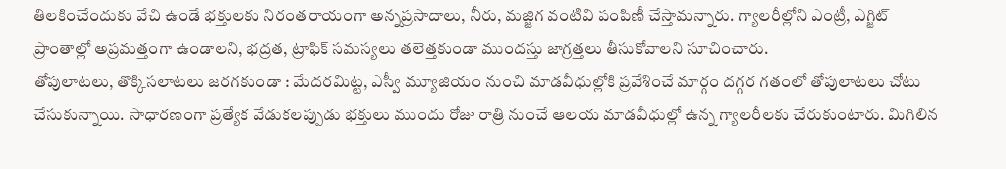తిలకించేందుకు వేచి ఉండే భక్తులకు నిరంతరాయంగా అన్నప్రసాదాలు, నీరు, మజ్జిగ వంటివి పంపిణీ చేస్తామన్నారు. గ్యాలరీల్లోని ఎంట్రీ, ఎగ్జిట్ ప్రాంతాల్లో అప్రమత్తంగా ఉండాలని, భద్రత, ట్రాఫిక్ సమస్యలు తలెత్తకుండా ముందస్తు జాగ్రత్తలు తీసుకోవాలని సూచించారు.
తోపులాటలు, తొక్కిసలాటలు జరగకుండా : మేదరమిట్ట, ఎస్వీ మ్యూజియం నుంచి మాడవీధుల్లోకి ప్రవేశించే మార్గం దగ్గర గతంలో తోపులాటలు చోటు చేసుకున్నాయి. సాధారణంగా ప్రత్యేక వేడుకలప్పుడు భక్తులు ముందు రోజు రాత్రి నుంచే ఆలయ మాడవీధుల్లో ఉన్న గ్యాలరీలకు చేరుకుంటారు. మిగిలిన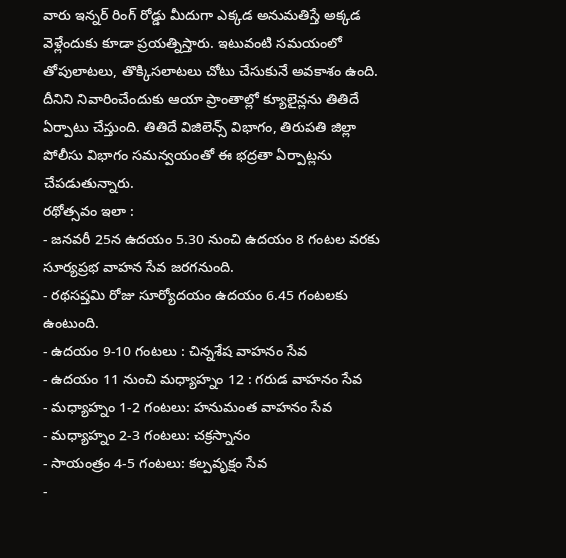వారు ఇన్నర్ రింగ్ రోడ్డు మీదుగా ఎక్కడ అనుమతిస్తే అక్కడ వెళ్లేందుకు కూడా ప్రయత్నిస్తారు. ఇటువంటి సమయంలో తోపులాటలు, తొక్కిసలాటలు చోటు చేసుకునే అవకాశం ఉంది. దీనిని నివారించేందుకు ఆయా ప్రాంతాల్లో క్యూలైన్లను తితిదే ఏర్పాటు చేస్తుంది. తితిదే విజిలెన్స్ విభాగం, తిరుపతి జిల్లా పోలీసు విభాగం సమన్వయంతో ఈ భద్రతా ఏర్పాట్లను చేపడుతున్నారు.
రథోత్సవం ఇలా :
- జనవరీ 25న ఉదయం 5.30 నుంచి ఉదయం 8 గంటల వరకు సూర్యప్రభ వాహన సేవ జరగనుంది.
- రథసప్తమి రోజు సూర్యోదయం ఉదయం 6.45 గంటలకు ఉంటుంది.
- ఉదయం 9-10 గంటలు : చిన్నశేష వాహనం సేవ
- ఉదయం 11 నుంచి మధ్యాహ్నం 12 : గరుడ వాహనం సేవ
- మధ్యాహ్నం 1-2 గంటలు: హనుమంత వాహనం సేవ
- మధ్యాహ్నం 2-3 గంటలు: చక్రస్నానం
- సాయంత్రం 4-5 గంటలు: కల్పవృక్షం సేవ
-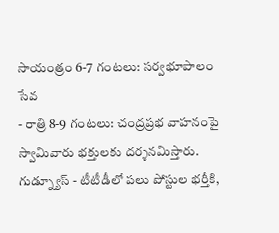సాయంత్రం 6-7 గంటలు: సర్వభూపాలం సేవ
- రాత్రి 8-9 గంటలు: చంద్రప్రభ వాహనంపై స్వామివారు భక్తులకు దర్శనమిస్తారు.
గుడ్న్యూస్ - టీటీడీలో పలు పోస్టుల భర్తీకి,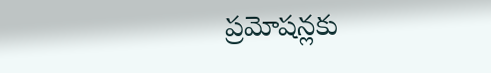ప్రమోషన్లకు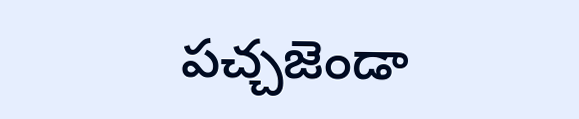పచ్చజెండా